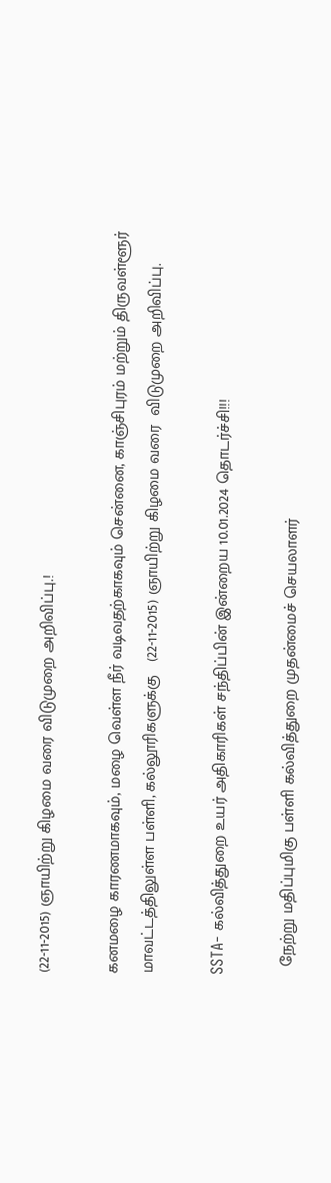(22-11-2015) ஞாயிற்று கிழமை வரை விடுமுறை அறிவிப்பு.!

கனமழை காரணமாகவும், மழை வெள்ள நீர் வடிவதற்காகவும் சென்னை, காஞ்சிபுரம் மற்றும் திருவள்ளூர்
மாவட்டத்திலுள்ள பள்ளி, கல்லூரிகளுக்கு   (22-11-2015) ஞாயிற்று கிழமை வரை  விடுமுறை அறிவிப்பு.

SSTA- கல்வித்துறை உயர் அதிகாரிகள் சந்திப்பின் இன்றைய 10.01.2024 தொடர்ச்சி!!!

  நேற்று மதிப்புமிகு பள்ளி கல்வித்துறை முதன்மைச் செயலாளர்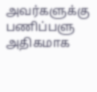அவர்களுக்கு பணிப்பளு அதிகமாக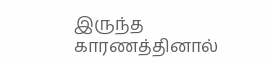இருந்த காரணத்தினால்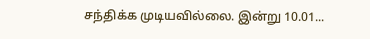சந்திக்க முடியவில்லை. இன்று 10.01...